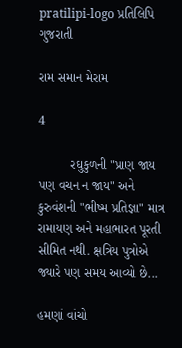pratilipi-logo પ્રતિલિપિ
ગુજરાતી

રામ સમાન મેરામ

4

         રઘુકુળની "પ્રાણ જાય પણ વચન ન જાય" અને કુરુવંશની "ભીષ્મ પ્રતિજ્ઞા" માત્ર રામાયણ અને મહાભારત પૂરતી સીમિત નથી. ક્ષત્રિય પુત્રોએ જ્યારે પણ સમય આવ્યો છે...

હમણાં વાંચો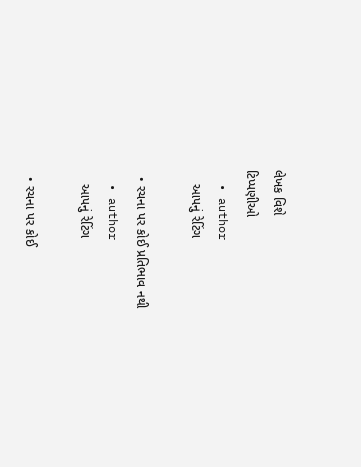લેખક વિશે
ટિપ્પણીઓ
  • author
    આપનું રેટિંગ

  • રચના પર કોઈ પ્રતિભાવ નથી
  • author
    આપનું રેટિંગ

  • રચના પર કોઈ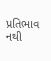પ્રતિભાવ નથી